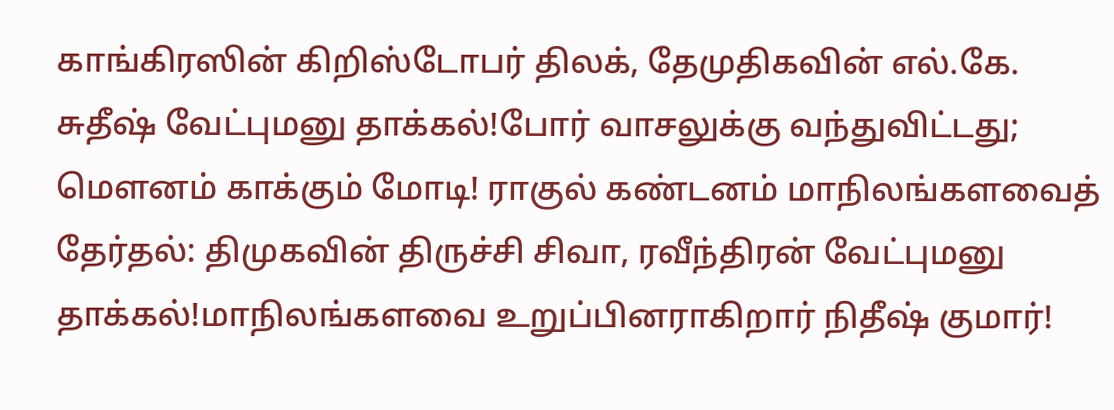காங்கிரஸின் கிறிஸ்டோபர் திலக், தேமுதிகவின் எல்.கே. சுதீஷ் வேட்புமனு தாக்கல்!போர் வாசலுக்கு வந்துவிட்டது; மெளனம் காக்கும் மோடி! ராகுல் கண்டனம் மாநிலங்களவைத் தேர்தல்: திமுகவின் திருச்சி சிவா, ரவீந்திரன் வேட்புமனு தாக்கல்!மாநிலங்களவை உறுப்பினராகிறார் நிதீஷ் குமார்!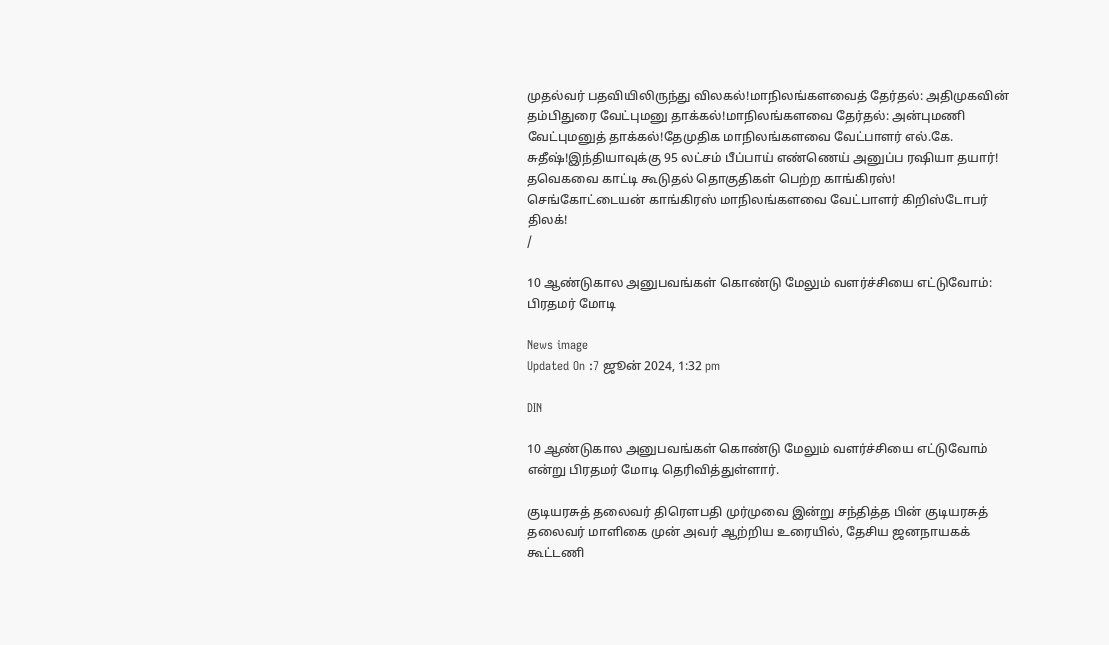முதல்வர் பதவியிலிருந்து விலகல்!மாநிலங்களவைத் தேர்தல்: அதிமுகவின் தம்பிதுரை வேட்புமனு தாக்கல்!மாநிலங்களவை தேர்தல்: அன்புமணி வேட்புமனுத் தாக்கல்!தேமுதிக மாநிலங்களவை வேட்பாளர் எல்.கே. சுதீஷ்!இந்தியாவுக்கு 95 லட்சம் பீப்பாய் எண்ணெய் அனுப்ப ரஷியா தயார்! தவெகவை காட்டி கூடுதல் தொகுதிகள் பெற்ற காங்கிரஸ்! செங்கோட்டையன் காங்கிரஸ் மாநிலங்களவை வேட்பாளர் கிறிஸ்டோபர் திலக்!
/

10 ஆண்டுகால அனுபவங்கள் கொண்டு மேலும் வளர்ச்சியை எட்டுவோம்: பிரதமர் மோடி

News image
Updated On :7 ஜூன் 2024, 1:32 pm

DIN

10 ஆண்டுகால அனுபவங்கள் கொண்டு மேலும் வளர்ச்சியை எட்டுவோம் என்று பிரதமர் மோடி தெரிவித்துள்ளார்.

குடியரசுத் தலைவர் திரௌபதி முர்முவை இன்று சந்தித்த பின் குடியரசுத் தலைவர் மாளிகை முன் அவர் ஆற்றிய உரையில், தேசிய ஜனநாயகக் கூட்டணி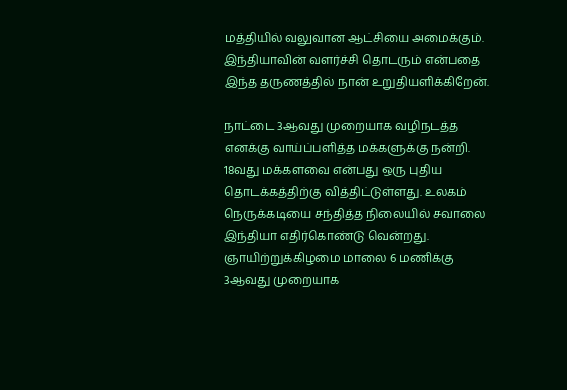மத்தியில் வலுவான ஆட்சியை அமைக்கும். இந்தியாவின் வளர்ச்சி தொடரும் என்பதை இந்த தருணத்தில் நான் உறுதியளிக்கிறேன்.

நாட்டை 3ஆவது முறையாக வழிநடத்த எனக்கு வாய்ப்பளித்த மக்களுக்கு நன்றி. 18வது மக்களவை என்பது ஒரு புதிய தொடக்கத்திற்கு வித்திட்டுள்ளது. உலகம் நெருக்கடியை சந்தித்த நிலையில் சவாலை இந்தியா எதிர்கொண்டு வென்றது. ஞாயிற்றுக்கிழமை மாலை 6 மணிக்கு 3ஆவது முறையாக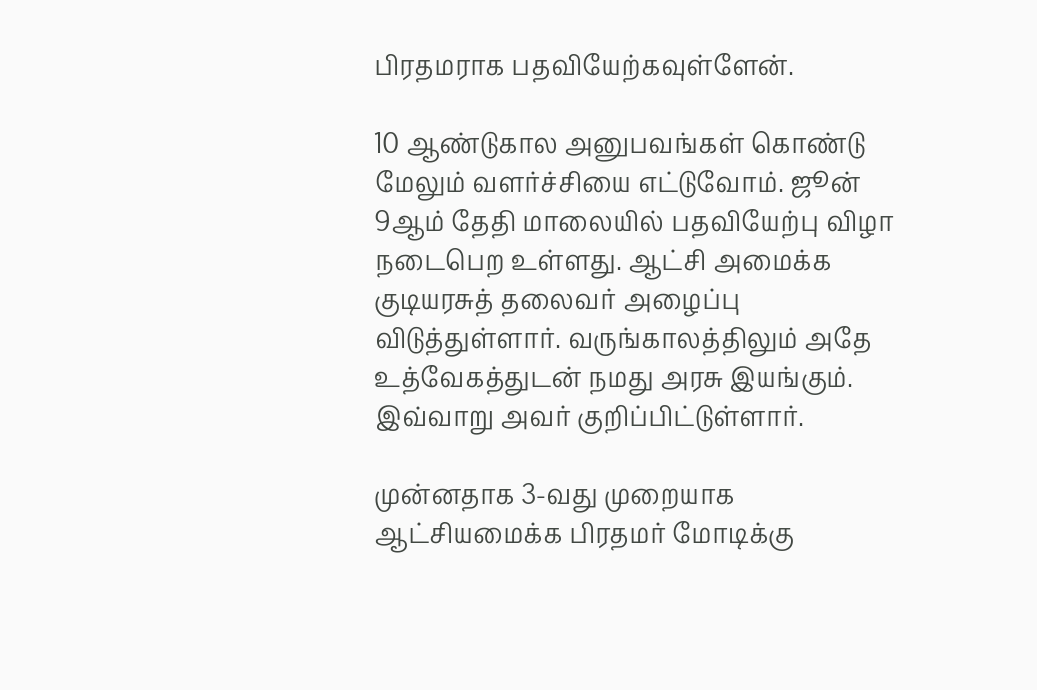பிரதமராக பதவியேற்கவுள்ளேன்.

10 ஆண்டுகால அனுபவங்கள் கொண்டு மேலும் வளர்ச்சியை எட்டுவோம். ஜூன் 9ஆம் தேதி மாலையில் பதவியேற்பு விழா நடைபெற உள்ளது. ஆட்சி அமைக்க குடியரசுத் தலைவர் அழைப்பு விடுத்துள்ளார். வருங்காலத்திலும் அதே உத்வேகத்துடன் நமது அரசு இயங்கும். இவ்வாறு அவர் குறிப்பிட்டுள்ளார்.

முன்னதாக 3-வது முறையாக ஆட்சியமைக்க பிரதமர் மோடிக்கு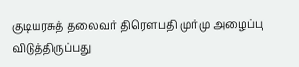குடியரசுத் தலைவர் திரெளபதி முர்மு அழைப்பு விடுத்திருப்பது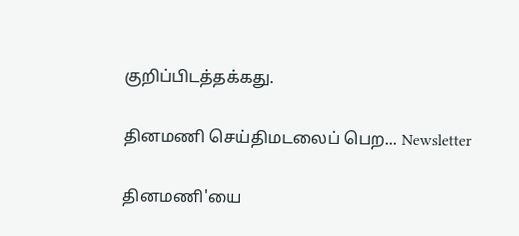குறிப்பிடத்தக்கது.

தினமணி செய்திமடலைப் பெற... Newsletter

தினமணி'யை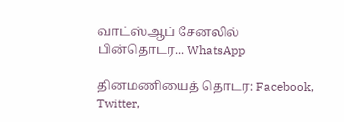வாட்ஸ்ஆப் சேனலில் பின்தொடர... WhatsApp

தினமணியைத் தொடர: Facebook, Twitter,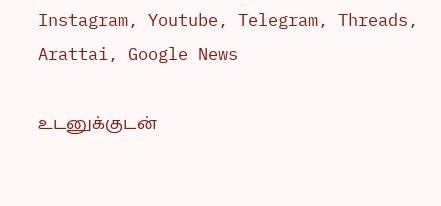Instagram, Youtube, Telegram, Threads, Arattai, Google News

உடனுக்குடன்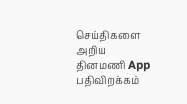செய்திகளை அறிய தினமணி App பதிவிறக்கம்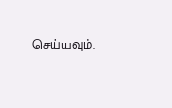செய்யவும்.